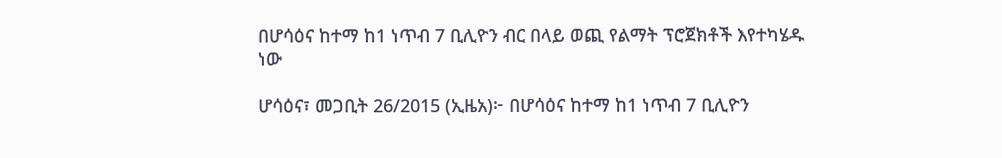በሆሳዕና ከተማ ከ1 ነጥብ 7 ቢሊዮን ብር በላይ ወጪ የልማት ፕሮጀክቶች እየተካሄዱ ነው

ሆሳዕና፣ መጋቢት 26/2015 (ኢዜአ)፦ በሆሳዕና ከተማ ከ1 ነጥብ 7 ቢሊዮን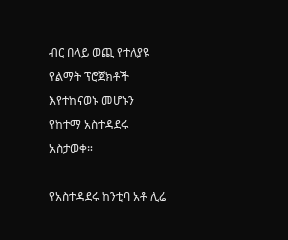ብር በላይ ወጪ የተለያዩ የልማት ፕሮጀክቶች እየተከናወኑ መሆኑን የከተማ አስተዳደሩ አስታወቀ።

የአስተዳደሩ ከንቲባ አቶ ሊሬ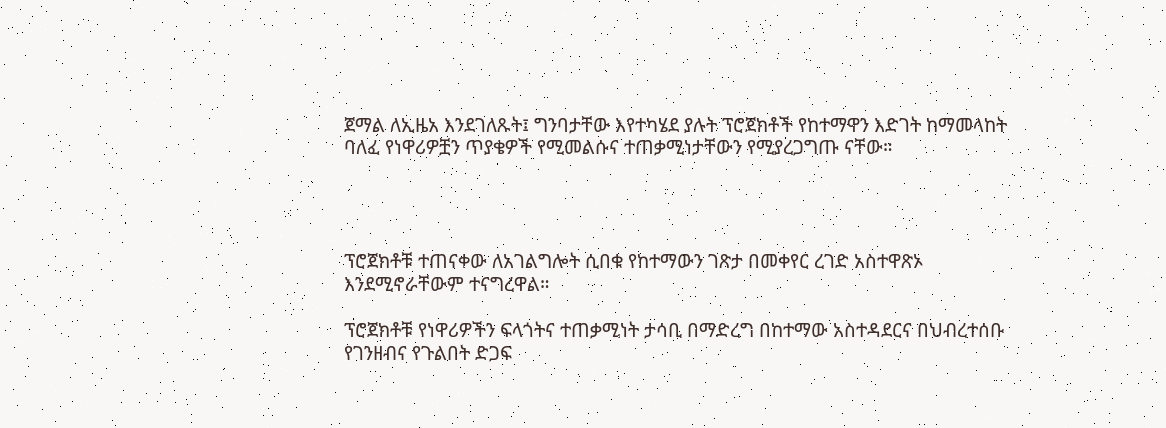ጀማል ለኢዜአ እንደገለጹት፤ ግንባታቸው እየተካሄደ ያሉት ፕሮጀክቶች የከተማዋን እድገት ከማመላከት ባለፈ የነዋሪዎቿን ጥያቄዎች የሚመልሱና ተጠቃሚነታቸውን የሚያረጋግጡ ናቸው።




ፕሮጀክቶቹ ተጠናቀው ለአገልግሎት ሲበቁ የከተማውን ገጽታ በመቀየር ረገድ አስተዋጽኦ እንደሚኖራቸውም ተናግረዋል።

ፕሮጀክቶቹ የነዋሪዎችን ፍላጎትና ተጠቃሚነት ታሳቢ በማድረግ በከተማው አስተዳደርና በህብረተሰቡ የገንዘብና የጉልበት ድጋፍ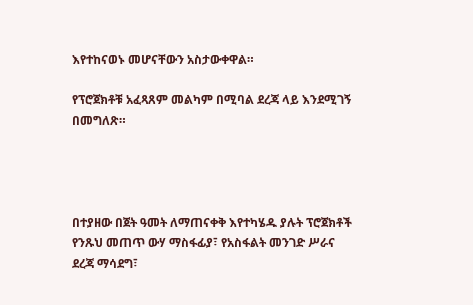እየተከናወኑ መሆናቸውን አስታውቀዋል።

የፕሮጀክቶቹ አፈጻጸም መልካም በሚባል ደረጃ ላይ እንደሚገኝ በመግለጽ።




በተያዘው በጀት ዓመት ለማጠናቀቅ እየተካሄዱ ያሉት ፕሮጀክቶች የንጹህ መጠጥ ውሃ ማስፋፊያ፣ የአስፋልት መንገድ ሥራና ደረጃ ማሳደግ፣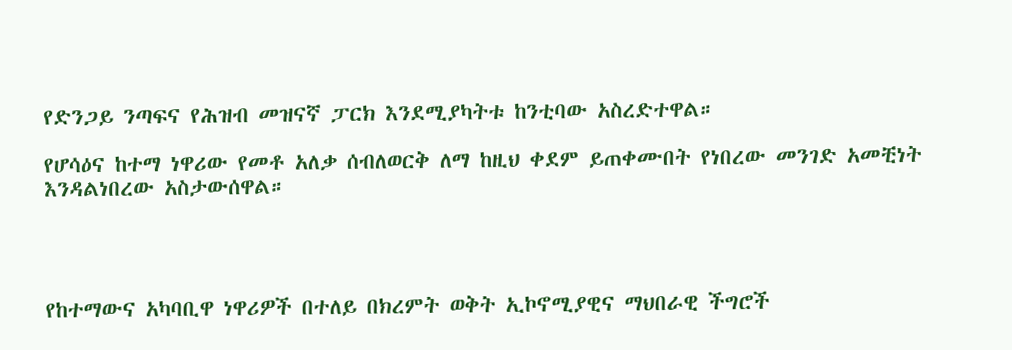የድንጋይ ንጣፍና የሕዝብ መዝናኛ ፓርክ እንደሚያካትቱ ከንቲባው አስረድተዋል።

የሆሳዕና ከተማ ነዋሪው የመቶ አለቃ ሰብለወርቅ ለማ ከዚህ ቀደም ይጠቀሙበት የነበረው መንገድ አመቺነት እንዳልነበረው አስታውሰዋል።




የከተማውና አካባቢዋ ነዋሪዎች በተለይ በክረምት ወቅት ኢኮኖሚያዊና ማህበራዊ ችግሮች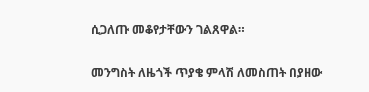ሲጋለጡ መቆየታቸውን ገልጸዋል።

መንግስት ለዜጎች ጥያቄ ምላሽ ለመስጠት በያዘው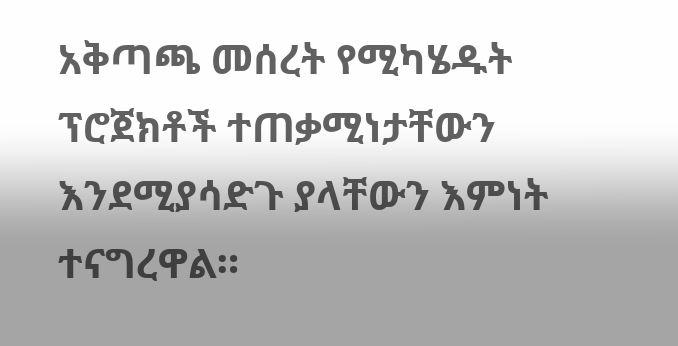አቅጣጫ መሰረት የሚካሄዱት ፕሮጀክቶች ተጠቃሚነታቸውን እንደሚያሳድጉ ያላቸውን እምነት ተናግረዋል።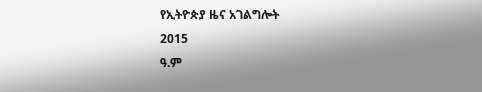የኢትዮጵያ ዜና አገልግሎት
2015
ዓ.ም